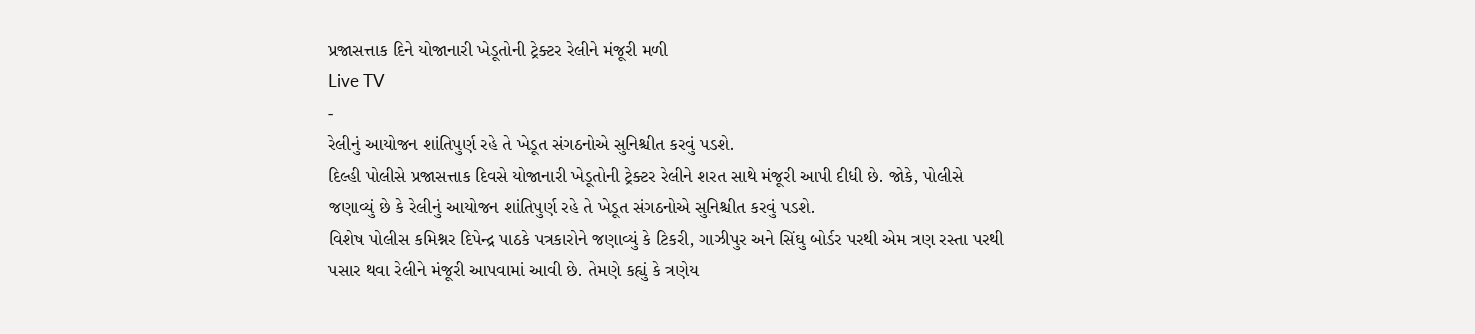પ્રજાસત્તાક દિને યોજાનારી ખેડૂતોની ટ્રેક્ટર રેલીને મંજૂરી મળી
Live TV
-
રેલીનું આયોજન શાંતિપુર્ણ રહે તે ખેડૂત સંગઠનોએ સુનિશ્ચીત કરવું પડશે.
દિલ્હી પોલીસે પ્રજાસત્તાક દિવસે યોજાનારી ખેડૂતોની ટ્રેક્ટર રેલીને શરત સાથે મંજૂરી આપી દીધી છે. જોકે, પોલીસે જણાવ્યું છે કે રેલીનું આયોજન શાંતિપુર્ણ રહે તે ખેડૂત સંગઠનોએ સુનિશ્ચીત કરવું પડશે.
વિશેષ પોલીસ કમિશ્નર દિપેન્દ્ર પાઠકે પત્રકારોને જણાવ્યું કે ટિકરી, ગાઝીપુર અને સિંઘુ બોર્ડર પરથી એમ ત્રણ રસ્તા પરથી પસાર થવા રેલીને મંજૂરી આપવામાં આવી છે. તેમણે કહ્યું કે ત્રણેય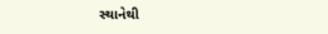સ્થાનેથી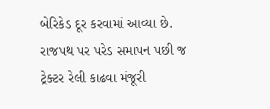બેરિકેડ દૂર કરવામાં આવ્યા છે. રાજપથ પર પરેડ સમાપન પછી જ ટ્રેક્ટર રેલી કાઢવા મંજૂરી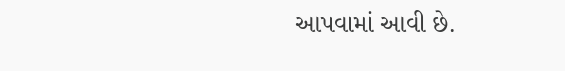આપવામાં આવી છે.